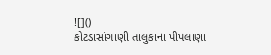![]()
કોટડાસાંગાણી તાલુકાના પીપલાણા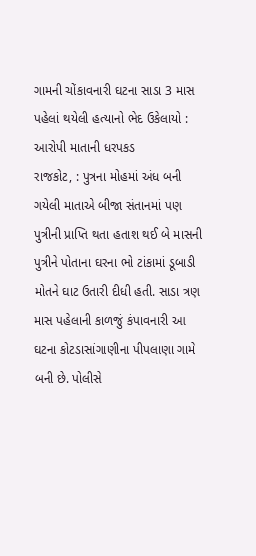ગામની ચોંકાવનારી ઘટના સાડા 3 માસ પહેલાં થયેલી હત્યાનો ભેદ ઉકેલાયો : આરોપી માતાની ધરપકડ
રાજકોટ, : પુત્રના મોહમાં અંધ બની ગયેલી માતાએ બીજા સંતાનમાં પણ પુત્રીની પ્રાપ્તિ થતા હતાશ થઈ બે માસની પુત્રીને પોતાના ઘરના ભો ટાંકામાં ડૂબાડી મોતને ઘાટ ઉતારી દીધી હતી. સાડા ત્રણ માસ પહેલાની કાળજું કંપાવનારી આ ઘટના કોટડાસાંગાણીના પીપલાણા ગામે બની છે. પોલીસે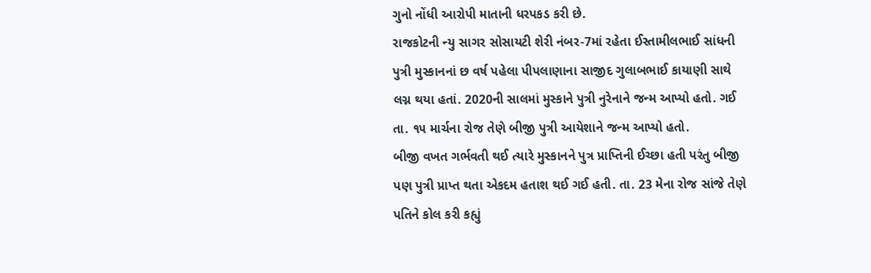ગુનો નોંધી આરોપી માતાની ધરપકડ કરી છે.
રાજકોટની ન્યુ સાગર સોસાયટી શેરી નંબર-7માં રહેતા ઈસ્તામીલભાઈ સાંધની પુત્રી મુસ્કાનનાં છ વર્ષ પહેલા પીપલાણાના સાજીદ ગુલાબભાઈ કાયાણી સાથે લગ્ન થયા હતાં. 2020ની સાલમાં મુસ્કાને પુત્રી નુરેનાને જન્મ આપ્યો હતો. ગઈ તા. ૧૫ માર્ચના રોજ તેણે બીજી પુત્રી આયેશાને જન્મ આપ્યો હતો.
બીજી વખત ગર્ભવતી થઈ ત્યારે મુસ્કાનને પુત્ર પ્રાપ્તિની ઈચ્છા હતી પરંતુ બીજી પણ પુત્રી પ્રાપ્ત થતા એકદમ હતાશ થઈ ગઈ હતી. તા. 23 મેના રોજ સાંજે તેણે પતિને કોલ કરી કહ્યું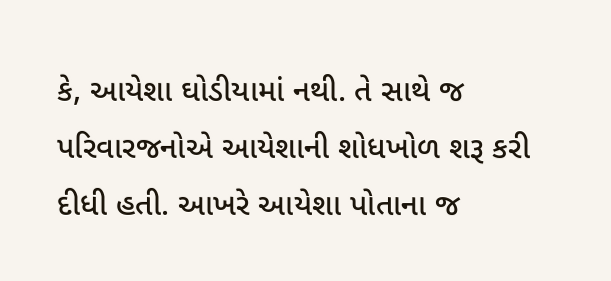કે, આયેશા ઘોડીયામાં નથી. તે સાથે જ પરિવારજનોએ આયેશાની શોધખોળ શરૂ કરી દીધી હતી. આખરે આયેશા પોતાના જ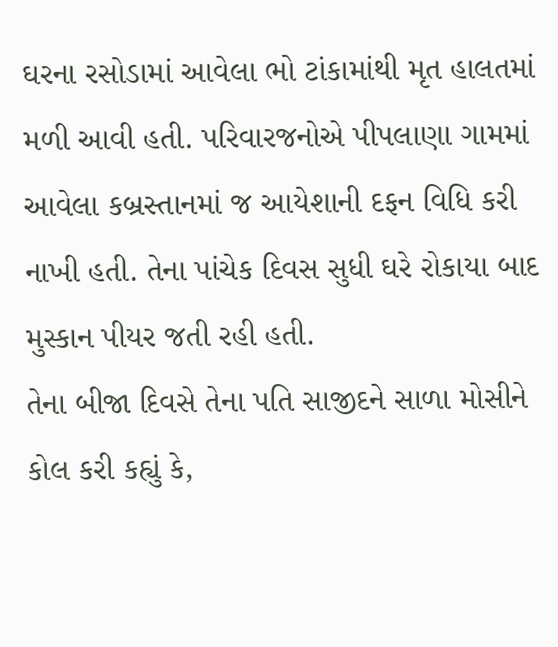ઘરના રસોડામાં આવેલા ભો ટાંકામાંથી મૃત હાલતમાં મળી આવી હતી. પરિવારજનોએ પીપલાણા ગામમાં આવેલા કબ્રસ્તાનમાં જ આયેશાની દફન વિધિ કરી નાખી હતી. તેના પાંચેક દિવસ સુધી ઘરે રોકાયા બાદ મુસ્કાન પીયર જતી રહી હતી.
તેના બીજા દિવસે તેના પતિ સાજીદને સાળા મોસીને કોલ કરી કહ્યું કે,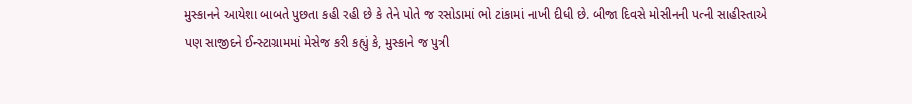મુસ્કાનને આયેશા બાબતે પુછતા કહી રહી છે કે તેને પોતે જ રસોડામાં ભો ટાંકામાં નાખી દીધી છે. બીજા દિવસે મોસીનની પત્ની સાહીસ્તાએ પણ સાજીદને ઈન્સ્ટાગ્રામમાં મેસેજ કરી કહ્યું કે, મુસ્કાને જ પુત્રી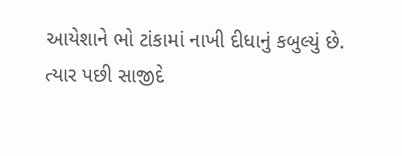આયેશાને ભો ટાંકામાં નાખી દીધાનું કબુલ્યું છે.
ત્યાર પછી સાજીદે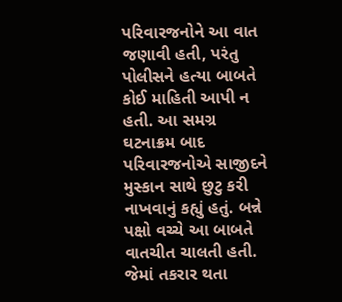પરિવારજનોને આ વાત જણાવી હતી, પરંતુ પોલીસને હત્યા બાબતે કોઈ માહિતી આપી ન હતી. આ સમગ્ર ઘટનાક્રમ બાદ પરિવારજનોએ સાજીદને મુસ્કાન સાથે છુટુ કરી નાખવાનું કહ્યું હતું. બન્ને પક્ષો વચ્ચે આ બાબતે વાતચીત ચાલતી હતી. જેમાં તકરાર થતા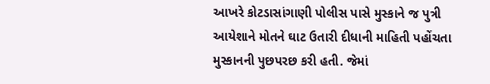આખરે કોટડાસાંગાણી પોલીસ પાસે મુસ્કાને જ પુત્રી આયેશાને મોતને ઘાટ ઉતારી દીધાની માહિતી પહોંચતા મુસ્કાનની પુછપરછ કરી હતી. જેમાં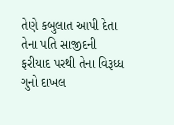તેણે કબુલાત આપી દેતા તેના પતિ સાજીદની ફરીયાદ પરથી તેના વિરૂધ્ધ ગુનો દાખલ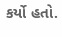કર્યો હતો.